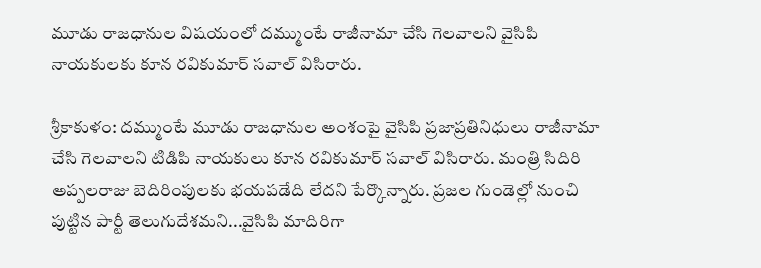మూడు రాజధానుల విషయంలో దమ్ముంటే రాజీనామా చేసి గెలవాలని వైసిపి నాయకులకు కూన రవికుమార్ సవాల్ విసిరారు.

శ్రీకాకుళం: దమ్ముంటే మూడు రాజధానుల అంశంపై వైసిపి ప్రజాప్రతినిధులు రాజీనామా చేసి గెలవాలని టిడిపి నాయకులు కూన రవికుమార్ సవాల్ విసిరారు. మంత్రి సిదిరి అప్పలరాజు బెదిరింపులకు భయపడేది లేదని పేర్కొన్నారు. ప్రజల గుండెల్లో నుంచి పుట్టిన పార్టీ తెలుగుదేశమని...వైసిపి మాదిరిగా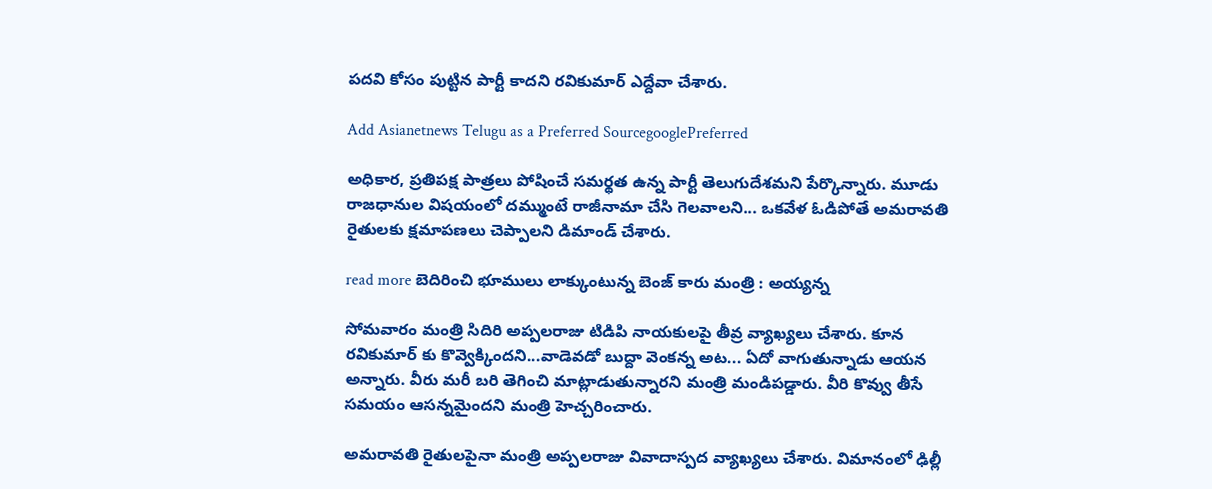పదవి కోసం పుట్టిన పార్టీ కాదని రవికుమార్‌ ఎద్దేవా చేశారు.

Add Asianetnews Telugu as a Preferred SourcegooglePreferred

అధికార, ప్రతిపక్ష పాత్రలు పోషించే సమర్థత ఉన్న పార్టీ తెలుగుదేశమని పేర్కొన్నారు. మూడు రాజధానుల విషయంలో దమ్ముంటే రాజీనామా చేసి గెలవాలని... ఒకవేళ ఓడిపోతే అమరావతి రైతులకు క్షమాపణలు చెప్పాలని డిమాండ్ చేశారు.

read more బెదిరించి భూములు లాక్కుంటున్న బెంజ్ కారు మంత్రి : అయ్యన్న

సోమవారం మంత్రి సిదిరి అప్పలరాజు టిడిపి నాయకులపై తీవ్ర వ్యాఖ్యలు చేశారు. కూన రవికుమార్ కు కొవ్వెక్కిందని...వాడెవడో బుద్దా వెంకన్న అట... ఏదో వాగుతున్నాడు ఆయన అన్నారు. వీరు మరీ బరి తెగించి మాట్లాడుతున్నారని మంత్రి మండిపడ్డారు. వీరి కొవ్వు తీసే సమయం ఆసన్నమైందని మంత్రి హెచ్చరించారు.

అమరావతి రైతులపైనా మంత్రి అప్పలరాజు వివాదాస్పద వ్యాఖ్యలు చేశారు. విమానంలో ఢిల్లీ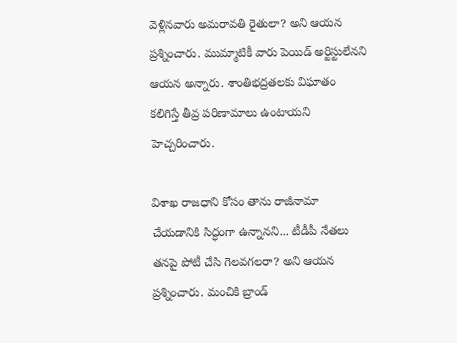వెళ్లినవారు అమరావతి రైతులా? అని ఆయన ప్రశ్నించారు. ముమ్మాటికీ వారు పెయిడ్ అర్టిస్టులేనని ఆయన అన్నారు. శాంతిభద్రతలకు విఘాతం కలిగిస్తే తీవ్ర పరిణామాలు ఉంటాయని హెచ్చరించారు.

విశాఖ రాజధాని కోసం తాను రాజీనామా చేయడానికి సిద్ధంగా ఉన్నానని... టీడీపీ నేతలు తనపై పోటీ చేసి గెలవగలరా? అని ఆయన ప్రశ్నించారు. మంచికి బ్రాండ్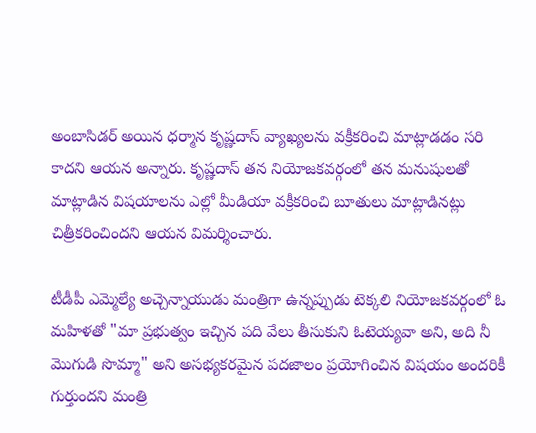అంబాసిడర్ అయిన ధర్మాన కృష్ణదాస్ వ్యాఖ్యలను వక్రీకరించి మాట్లాడడం సరి కాదని ఆయన అన్నారు. కృష్ణదాస్ తన నియోజకవర్గంలో తన మనుషులతో మాట్లాడిన విషయాలను ఎల్లో మీడియా వక్రీకరించి బూతులు మాట్లాడినట్లు చిత్రీకరించిందని ఆయన విమర్శించారు.

టీడీపీ ఎమ్మెల్యే అచ్చెన్నాయుడు మంత్రిగా ఉన్నప్పుడు టెక్కలి నియోజకవర్గంలో ఓ మహిళతో "మా ప్రభుత్వం ఇచ్చిన పది వేలు తీసుకుని ఓటెయ్యవా అని, అది నీ మొగుడి సొమ్మా" అని అసభ్యకరమైన పదజాలం ప్రయోగించిన విషయం అందరికీ గుర్తుందని మంత్రి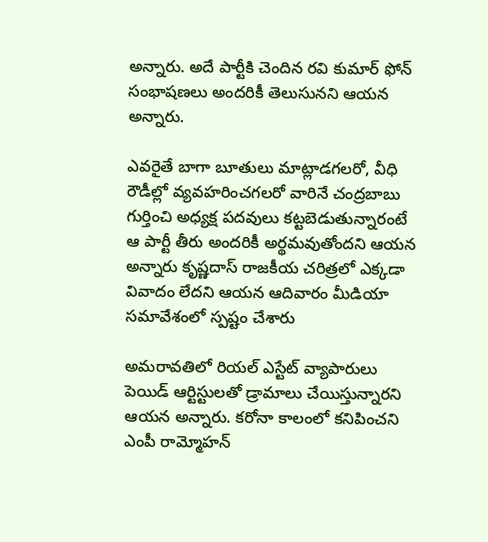అన్నారు. అదే పార్టీకి చెందిన రవి కుమార్ ఫోన్ సంభాషణలు అందరికీ తెలుసునని ఆయన అన్నారు.

ఎవరైతే బాగా బూతులు మాట్లాడగలరో, వీధి రౌడీల్లో వ్యవహరించగలరో వారినే చంద్రబాబు గుర్తించి అధ్యక్ష పదవులు కట్టబెడుతున్నారంటే ఆ పార్టీ తీరు అందరికీ అర్థమవుతోందని ఆయన అన్నారు కృష్ణదాస్ రాజకీయ చరిత్రలో ఎక్కడా వివాదం లేదని ఆయన ఆదివారం మీడియా సమావేశంలో స్పష్టం చేశారు

అమరావతిలో రియల్ ఎస్టేట్ వ్యాపారులు పెయిడ్ ఆర్టిస్టులతో డ్రామాలు చేయిస్తున్నారని ఆయన అన్నారు. కరోనా కాలంలో కనిపించని ఎంపీ రామ్మోహన్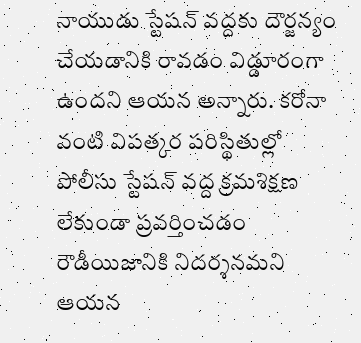నాయుడు స్టేషన్ వద్దకు దౌర్జన్యం చేయడానికి రావడం విడ్డూరంగా ఉందని ఆయన అన్నారు. కరోనా వంటి విపత్కర పరిస్థితుల్లో పోలీసు స్టేషన్ వద్ద క్రమశిక్షణ లేకుండా ప్రవర్తించడం రౌడీయిజానికి నిదర్శనమని ఆయన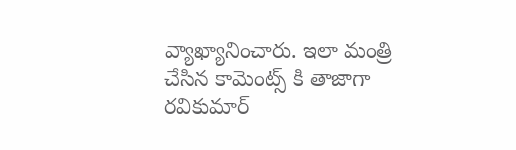వ్యాఖ్యానించారు. ఇలా మంత్రి చేసిన కామెంట్స్ కి తాజాగా రవికుమార్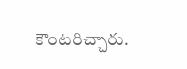కౌంటరిచ్చారు.